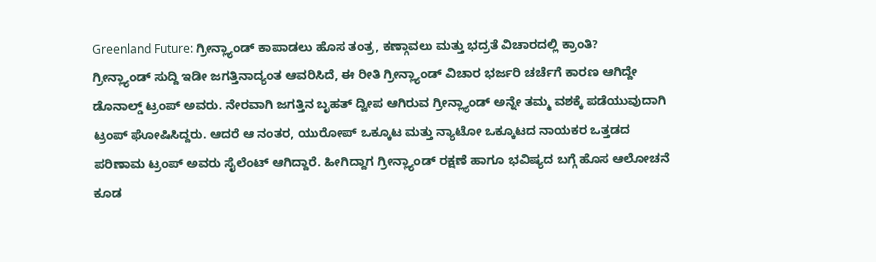Greenland Future: ಗ್ರೀನ್ಲ್ಯಾಂಡ್ ಕಾಪಾಡಲು ಹೊಸ ತಂತ್ರ, ಕಣ್ಗಾವಲು ಮತ್ತು ಭದ್ರತೆ ವಿಚಾರದಲ್ಲಿ ಕ್ರಾಂತಿ?
ಗ್ರೀನ್ಲ್ಯಾಂಡ್ ಸುದ್ದಿ ಇಡೀ ಜಗತ್ತಿನಾದ್ಯಂತ ಆವರಿಸಿದೆ, ಈ ರೀತಿ ಗ್ರೀನ್ಲ್ಯಾಂಡ್ ವಿಚಾರ ಭರ್ಜರಿ ಚರ್ಚೆಗೆ ಕಾರಣ ಆಗಿದ್ದೇ ಡೊನಾಲ್ಡ್ ಟ್ರಂಪ್ ಅವರು. ನೇರವಾಗಿ ಜಗತ್ತಿನ ಬೃಹತ್ ದ್ವೀಪ ಆಗಿರುವ ಗ್ರೀನ್ಲ್ಯಾಂಡ್ ಅನ್ನೇ ತಮ್ಮ ವಶಕ್ಕೆ ಪಡೆಯುವುದಾಗಿ ಟ್ರಂಪ್ ಘೋಷಿಸಿದ್ದರು. ಆದರೆ ಆ ನಂತರ, ಯುರೋಪ್ ಒಕ್ಕೂಟ ಮತ್ತು ನ್ಯಾಟೋ ಒಕ್ಕೂಟದ ನಾಯಕರ ಒತ್ತಡದ ಪರಿಣಾಮ ಟ್ರಂಪ್ ಅವರು ಸೈಲೆಂಟ್ ಆಗಿದ್ದಾರೆ. ಹೀಗಿದ್ದಾಗ ಗ್ರೀನ್ಲ್ಯಾಂಡ್ ರಕ್ಷಣೆ ಹಾಗೂ ಭವಿಷ್ಯದ ಬಗ್ಗೆ ಹೊಸ ಆಲೋಚನೆ ಕೂಡ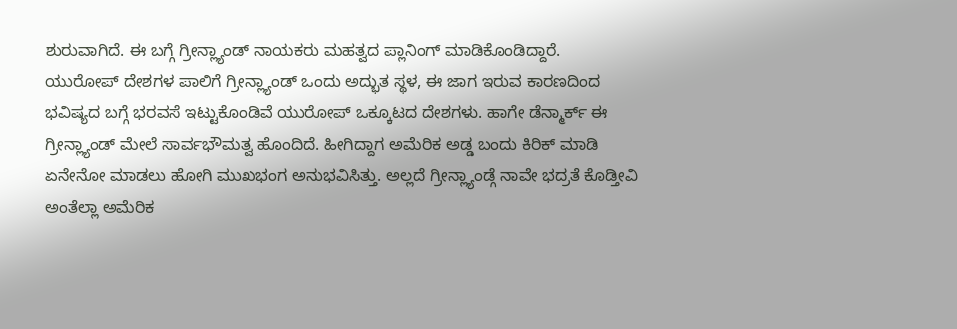ಶುರುವಾಗಿದೆ. ಈ ಬಗ್ಗೆ ಗ್ರೀನ್ಲ್ಯಾಂಡ್ ನಾಯಕರು ಮಹತ್ವದ ಪ್ಲಾನಿಂಗ್ ಮಾಡಿಕೊಂಡಿದ್ದಾರೆ.
ಯುರೋಪ್ ದೇಶಗಳ ಪಾಲಿಗೆ ಗ್ರೀನ್ಲ್ಯಾಂಡ್ ಒಂದು ಅದ್ಭುತ ಸ್ಥಳ, ಈ ಜಾಗ ಇರುವ ಕಾರಣದಿಂದ ಭವಿಷ್ಯದ ಬಗ್ಗೆ ಭರವಸೆ ಇಟ್ಟುಕೊಂಡಿವೆ ಯುರೋಪ್ ಒಕ್ಕೂಟದ ದೇಶಗಳು. ಹಾಗೇ ಡೆನ್ಮಾರ್ಕ್ ಈ ಗ್ರೀನ್ಲ್ಯಾಂಡ್ ಮೇಲೆ ಸಾರ್ವಭೌಮತ್ವ ಹೊಂದಿದೆ. ಹೀಗಿದ್ದಾಗ ಅಮೆರಿಕ ಅಡ್ಡ ಬಂದು ಕಿರಿಕ್ ಮಾಡಿ ಏನೇನೋ ಮಾಡಲು ಹೋಗಿ ಮುಖಭಂಗ ಅನುಭವಿಸಿತ್ತು. ಅಲ್ಲದೆ ಗ್ರೀನ್ಲ್ಯಾಂಡ್ಗೆ ನಾವೇ ಭದ್ರತೆ ಕೊಡ್ತೀವಿ ಅಂತೆಲ್ಲಾ ಅಮೆರಿಕ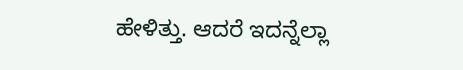ಹೇಳಿತ್ತು. ಆದರೆ ಇದನ್ನೆಲ್ಲಾ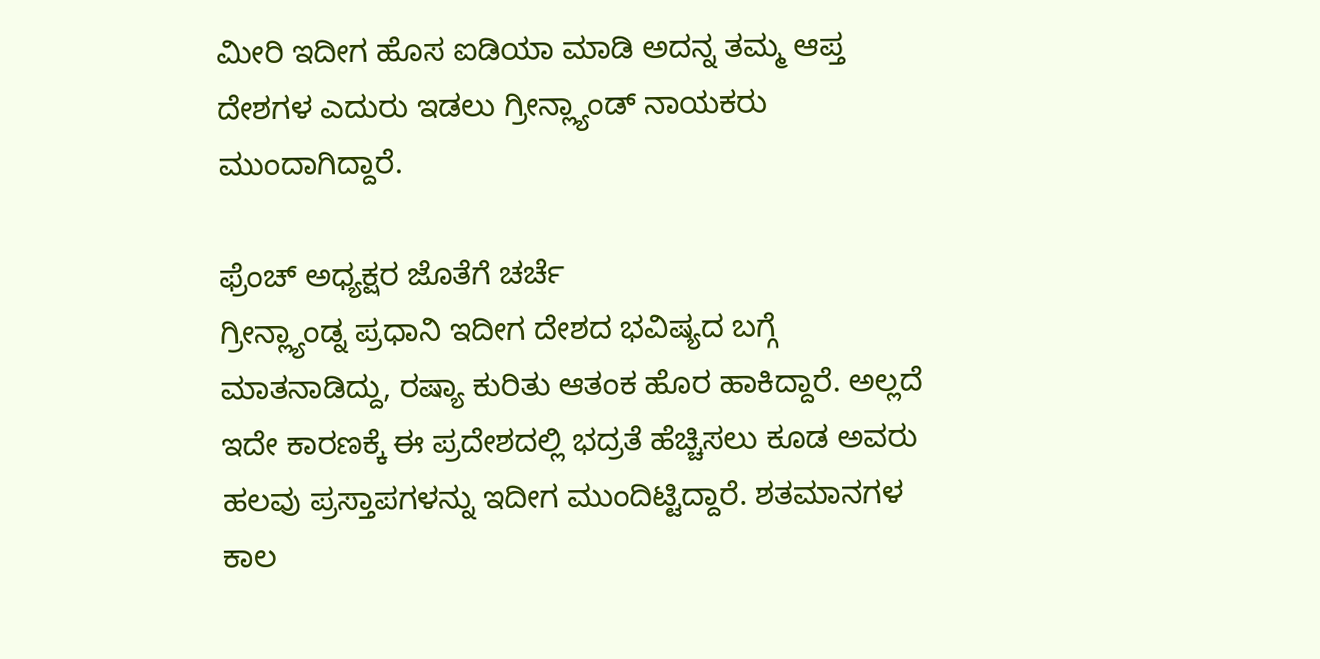ಮೀರಿ ಇದೀಗ ಹೊಸ ಐಡಿಯಾ ಮಾಡಿ ಅದನ್ನ ತಮ್ಮ ಆಪ್ತ ದೇಶಗಳ ಎದುರು ಇಡಲು ಗ್ರೀನ್ಲ್ಯಾಂಡ್ ನಾಯಕರು ಮುಂದಾಗಿದ್ದಾರೆ.

ಫ್ರೆಂಚ್ ಅಧ್ಯಕ್ಷರ ಜೊತೆಗೆ ಚರ್ಚೆ
ಗ್ರೀನ್ಲ್ಯಾಂಡ್ನ ಪ್ರಧಾನಿ ಇದೀಗ ದೇಶದ ಭವಿಷ್ಯದ ಬಗ್ಗೆ ಮಾತನಾಡಿದ್ದು, ರಷ್ಯಾ ಕುರಿತು ಆತಂಕ ಹೊರ ಹಾಕಿದ್ದಾರೆ. ಅಲ್ಲದೆ ಇದೇ ಕಾರಣಕ್ಕೆ ಈ ಪ್ರದೇಶದಲ್ಲಿ ಭದ್ರತೆ ಹೆಚ್ಚಿಸಲು ಕೂಡ ಅವರು ಹಲವು ಪ್ರಸ್ತಾಪಗಳನ್ನು ಇದೀಗ ಮುಂದಿಟ್ಟಿದ್ದಾರೆ. ಶತಮಾನಗಳ ಕಾಲ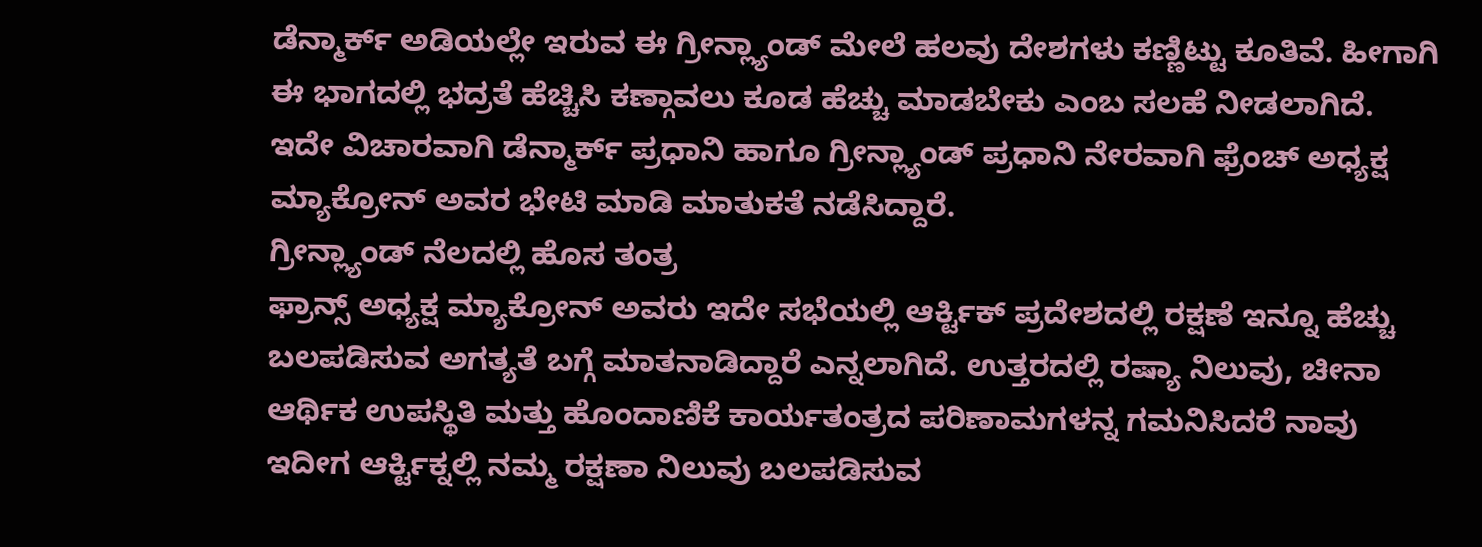ಡೆನ್ಮಾರ್ಕ್ ಅಡಿಯಲ್ಲೇ ಇರುವ ಈ ಗ್ರೀನ್ಲ್ಯಾಂಡ್ ಮೇಲೆ ಹಲವು ದೇಶಗಳು ಕಣ್ಣಿಟ್ಟು ಕೂತಿವೆ. ಹೀಗಾಗಿ ಈ ಭಾಗದಲ್ಲಿ ಭದ್ರತೆ ಹೆಚ್ಚಿಸಿ ಕಣ್ಗಾವಲು ಕೂಡ ಹೆಚ್ಚು ಮಾಡಬೇಕು ಎಂಬ ಸಲಹೆ ನೀಡಲಾಗಿದೆ. ಇದೇ ವಿಚಾರವಾಗಿ ಡೆನ್ಮಾರ್ಕ್ ಪ್ರಧಾನಿ ಹಾಗೂ ಗ್ರೀನ್ಲ್ಯಾಂಡ್ ಪ್ರಧಾನಿ ನೇರವಾಗಿ ಫ್ರೆಂಚ್ ಅಧ್ಯಕ್ಷ ಮ್ಯಾಕ್ರೋನ್ ಅವರ ಭೇಟಿ ಮಾಡಿ ಮಾತುಕತೆ ನಡೆಸಿದ್ದಾರೆ.
ಗ್ರೀನ್ಲ್ಯಾಂಡ್ ನೆಲದಲ್ಲಿ ಹೊಸ ತಂತ್ರ
ಫ್ರಾನ್ಸ್ ಅಧ್ಯಕ್ಷ ಮ್ಯಾಕ್ರೋನ್ ಅವರು ಇದೇ ಸಭೆಯಲ್ಲಿ ಆರ್ಕ್ಟಿಕ್ ಪ್ರದೇಶದಲ್ಲಿ ರಕ್ಷಣೆ ಇನ್ನೂ ಹೆಚ್ಚು ಬಲಪಡಿಸುವ ಅಗತ್ಯತೆ ಬಗ್ಗೆ ಮಾತನಾಡಿದ್ದಾರೆ ಎನ್ನಲಾಗಿದೆ. ಉತ್ತರದಲ್ಲಿ ರಷ್ಯಾ ನಿಲುವು, ಚೀನಾ ಆರ್ಥಿಕ ಉಪಸ್ಥಿತಿ ಮತ್ತು ಹೊಂದಾಣಿಕೆ ಕಾರ್ಯತಂತ್ರದ ಪರಿಣಾಮಗಳನ್ನ ಗಮನಿಸಿದರೆ ನಾವು ಇದೀಗ ಆರ್ಕ್ಟಿಕ್ನಲ್ಲಿ ನಮ್ಮ ರಕ್ಷಣಾ ನಿಲುವು ಬಲಪಡಿಸುವ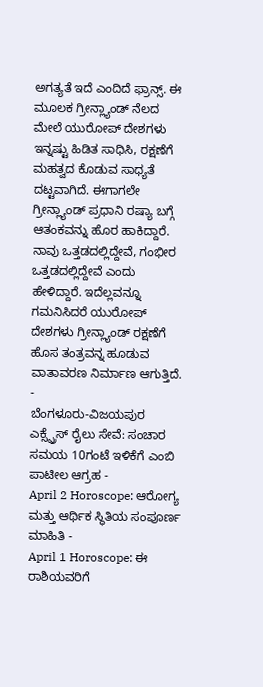ಅಗತ್ಯತೆ ಇದೆ ಎಂದಿದೆ ಫ್ರಾನ್ಸ್. ಈ ಮೂಲಕ ಗ್ರೀನ್ಲ್ಯಾಂಡ್ ನೆಲದ ಮೇಲೆ ಯುರೋಪ್ ದೇಶಗಳು ಇನ್ನಷ್ಟು ಹಿಡಿತ ಸಾಧಿಸಿ, ರಕ್ಷಣೆಗೆ ಮಹತ್ವದ ಕೊಡುವ ಸಾಧ್ಯತೆ ದಟ್ಟವಾಗಿದೆ. ಈಗಾಗಲೇ ಗ್ರೀನ್ಲ್ಯಾಂಡ್ ಪ್ರಧಾನಿ ರಷ್ಯಾ ಬಗ್ಗೆ ಆತಂಕವನ್ನು ಹೊರ ಹಾಕಿದ್ದಾರೆ. ನಾವು ಒತ್ತಡದಲ್ಲಿದ್ದೇವೆ, ಗಂಭೀರ ಒತ್ತಡದಲ್ಲಿದ್ದೇವೆ ಎಂದು ಹೇಳಿದ್ದಾರೆ. ಇದೆಲ್ಲವನ್ನೂ ಗಮನಿಸಿದರೆ ಯುರೋಪ್ ದೇಶಗಳು ಗ್ರೀನ್ಲ್ಯಾಂಡ್ ರಕ್ಷಣೆಗೆ ಹೊಸ ತಂತ್ರವನ್ನ ಹೂಡುವ ವಾತಾವರಣ ನಿರ್ಮಾಣ ಆಗುತ್ತಿದೆ.
-
ಬೆಂಗಳೂರು-ವಿಜಯಪುರ ಎಕ್ಸ್ಪ್ರೆಸ್ ರೈಲು ಸೇವೆ: ಸಂಚಾರ ಸಮಯ 10ಗಂಟೆ ಇಳಿಕೆಗೆ ಎಂಬಿ ಪಾಟೀಲ ಆಗ್ರಹ -
April 2 Horoscope: ಆರೋಗ್ಯ ಮತ್ತು ಆರ್ಥಿಕ ಸ್ಥಿತಿಯ ಸಂಪೂರ್ಣ ಮಾಹಿತಿ -
April 1 Horoscope: ಈ ರಾಶಿಯವರಿಗೆ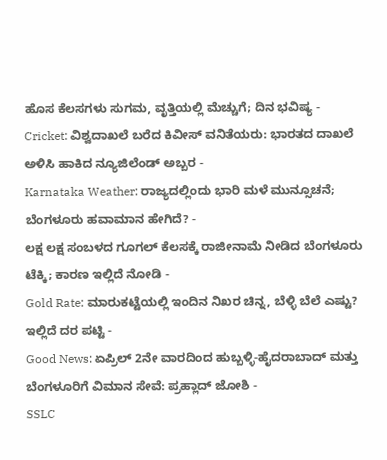ಹೊಸ ಕೆಲಸಗಳು ಸುಗಮ, ವೃತ್ತಿಯಲ್ಲಿ ಮೆಚ್ಚುಗೆ; ದಿನ ಭವಿಷ್ಯ -
Cricket: ವಿಶ್ವದಾಖಲೆ ಬರೆದ ಕಿವೀಸ್ ವನಿತೆಯರು: ಭಾರತದ ದಾಖಲೆ ಅಳಿಸಿ ಹಾಕಿದ ನ್ಯೂಜಿಲೆಂಡ್ ಅಬ್ಬರ -
Karnataka Weather: ರಾಜ್ಯದಲ್ಲಿಂದು ಭಾರಿ ಮಳೆ ಮುನ್ಸೂಚನೆ; ಬೆಂಗಳೂರು ಹವಾಮಾನ ಹೇಗಿದೆ? -
ಲಕ್ಷ ಲಕ್ಷ ಸಂಬಳದ ಗೂಗಲ್ ಕೆಲಸಕ್ಕೆ ರಾಜೀನಾಮೆ ನೀಡಿದ ಬೆಂಗಳೂರು ಟೆಕ್ಕಿ; ಕಾರಣ ಇಲ್ಲಿದೆ ನೋಡಿ -
Gold Rate: ಮಾರುಕಟ್ಟೆಯಲ್ಲಿ ಇಂದಿನ ನಿಖರ ಚಿನ್ನ, ಬೆಳ್ಳಿ ಬೆಲೆ ಎಷ್ಟು? ಇಲ್ಲಿದೆ ದರ ಪಟ್ಟಿ -
Good News: ಏಪ್ರಿಲ್ 2ನೇ ವಾರದಿಂದ ಹುಬ್ಬಳ್ಳಿ-ಹೈದರಾಬಾದ್ ಮತ್ತು ಬೆಂಗಳೂರಿಗೆ ವಿಮಾನ ಸೇವೆ: ಪ್ರಹ್ಲಾದ್ ಜೋಶಿ -
SSLC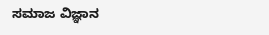ಸಮಾಜ ವಿಜ್ಞಾನ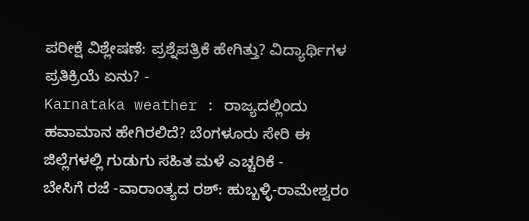ಪರೀಕ್ಷೆ ವಿಶ್ಲೇಷಣೆ: ಪ್ರಶ್ನೆಪತ್ರಿಕೆ ಹೇಗಿತ್ತು? ವಿದ್ಯಾರ್ಥಿಗಳ ಪ್ರತಿಕ್ರಿಯೆ ಏನು? -
Karnataka weather : ರಾಜ್ಯದಲ್ಲಿಂದು ಹವಾಮಾನ ಹೇಗಿರಲಿದೆ? ಬೆಂಗಳೂರು ಸೇರಿ ಈ ಜಿಲ್ಲೆಗಳಲ್ಲಿ ಗುಡುಗು ಸಹಿತ ಮಳೆ ಎಚ್ಚರಿಕೆ -
ಬೇಸಿಗೆ ರಜೆ -ವಾರಾಂತ್ಯದ ರಶ್: ಹುಬ್ಬಳ್ಳಿ-ರಾಮೇಶ್ವರಂ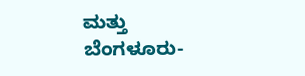ಮತ್ತು ಬೆಂಗಳೂರು-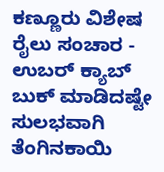ಕಣ್ಣೂರು ವಿಶೇಷ ರೈಲು ಸಂಚಾರ -
ಉಬರ್ ಕ್ಯಾಬ್ ಬುಕ್ ಮಾಡಿದಷ್ಟೇ ಸುಲಭವಾಗಿ ತೆಂಗಿನಕಾಯಿ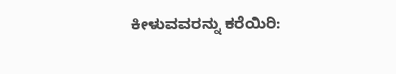ಕೀಳುವವರನ್ನು ಕರೆಯಿರಿ: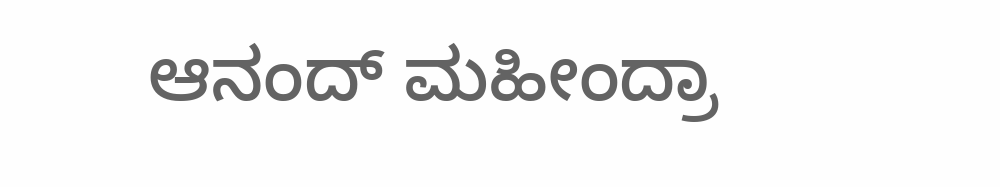ಆನಂದ್ ಮಹೀಂದ್ರಾ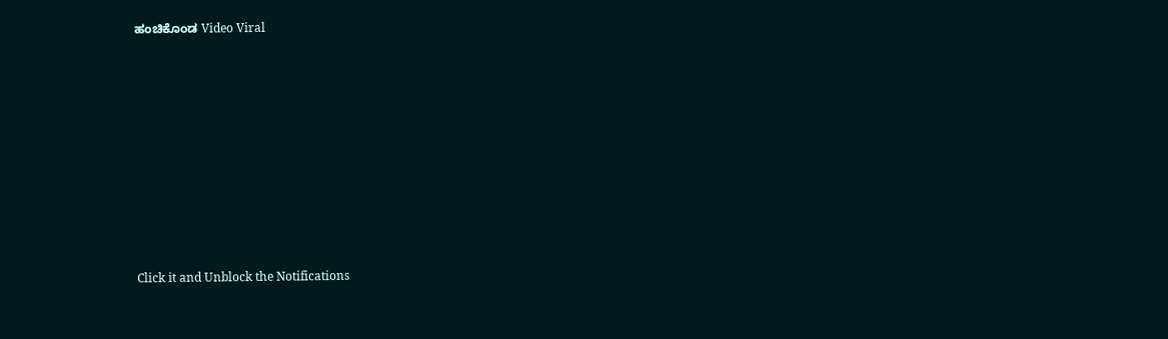ಹಂಚಿಕೊಂಡ Video Viral












Click it and Unblock the Notifications